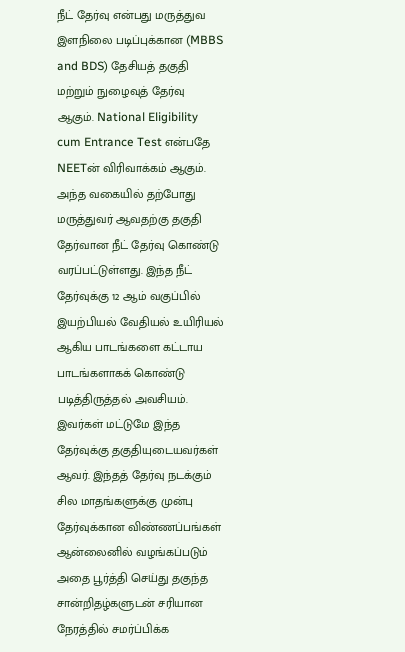நீட் தேர்வு என்பது மருத்துவ இளநிலை படிப்புக்கான (MBBS and BDS) தேசியத் தகுதி மற்றும் நுழைவுத் தேர்வு ஆகும். National Eligibility cum Entrance Test என்பதே NEETன் விரிவாக்கம் ஆகும். அந்த வகையில் தற்போது மருத்துவர் ஆவதற்கு தகுதி தேர்வான நீட் தேர்வு கொண்டு வரப்பட்டுள்ளது. இந்த நீட் தேர்வுக்கு 12 ஆம் வகுப்பில் இயற்பியல் வேதியல் உயிரியல் ஆகிய பாடங்களை கட்டாய பாடங்களாகக் கொண்டு படித்திருத்தல் அவசியம். இவர்கள் மட்டுமே இந்த தேர்வுக்கு தகுதியுடையவர்கள் ஆவர். இந்தத் தேர்வு நடக்கும் சில மாதங்களுக்கு முன்பு தேர்வுக்கான விண்ணப்பங்கள் ஆன்லைனில் வழங்கப்படும் அதை பூர்த்தி செய்து தகுந்த சான்றிதழ்களுடன் சரியான நேரத்தில் சமர்ப்பிக்க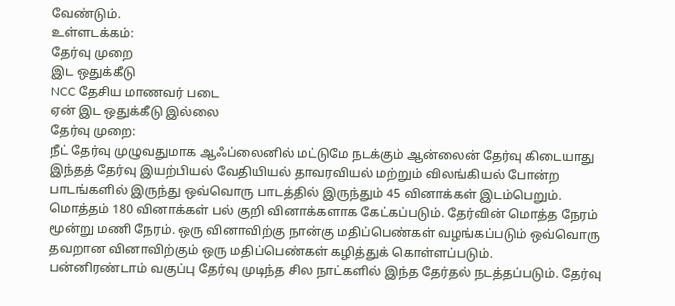வேண்டும்.
உள்ளடக்கம்:
தேர்வு முறை
இட ஒதுக்கீடு
NCC தேசிய மாணவர் படை
ஏன் இட ஒதுக்கீடு இல்லை
தேர்வு முறை:
நீட் தேர்வு முழுவதுமாக ஆஃப்லைனில் மட்டுமே நடக்கும் ஆன்லைன் தேர்வு கிடையாது இந்தத் தேர்வு இயற்பியல் வேதியியல் தாவரவியல் மற்றும் விலங்கியல் போன்ற பாடங்களில் இருந்து ஒவ்வொரு பாடத்தில் இருந்தும் 45 வினாக்கள் இடம்பெறும். மொத்தம் 180 வினாக்கள் பல் குறி வினாக்களாக கேட்கப்படும். தேர்வின் மொத்த நேரம் மூன்று மணி நேரம். ஒரு வினாவிற்கு நான்கு மதிப்பெண்கள் வழங்கப்படும் ஒவ்வொரு தவறான வினாவிற்கும் ஒரு மதிப்பெண்கள் கழித்துக் கொள்ளப்படும்.
பன்னிரண்டாம் வகுப்பு தேர்வு முடிந்த சில நாட்களில் இந்த தேர்தல் நடத்தப்படும். தேர்வு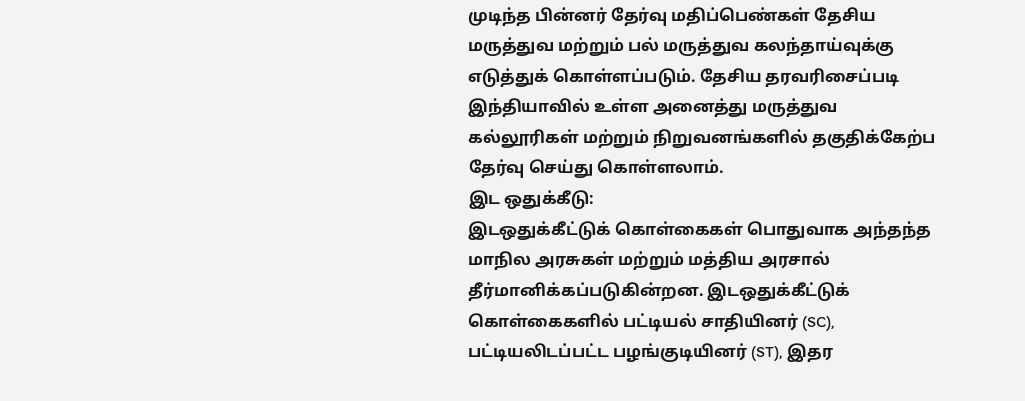முடிந்த பின்னர் தேர்வு மதிப்பெண்கள் தேசிய மருத்துவ மற்றும் பல் மருத்துவ கலந்தாய்வுக்கு எடுத்துக் கொள்ளப்படும். தேசிய தரவரிசைப்படி இந்தியாவில் உள்ள அனைத்து மருத்துவ கல்லூரிகள் மற்றும் நிறுவனங்களில் தகுதிக்கேற்ப தேர்வு செய்து கொள்ளலாம்.
இட ஒதுக்கீடு:
இடஒதுக்கீட்டுக் கொள்கைகள் பொதுவாக அந்தந்த மாநில அரசுகள் மற்றும் மத்திய அரசால் தீர்மானிக்கப்படுகின்றன. இடஒதுக்கீட்டுக் கொள்கைகளில் பட்டியல் சாதியினர் (SC), பட்டியலிடப்பட்ட பழங்குடியினர் (ST), இதர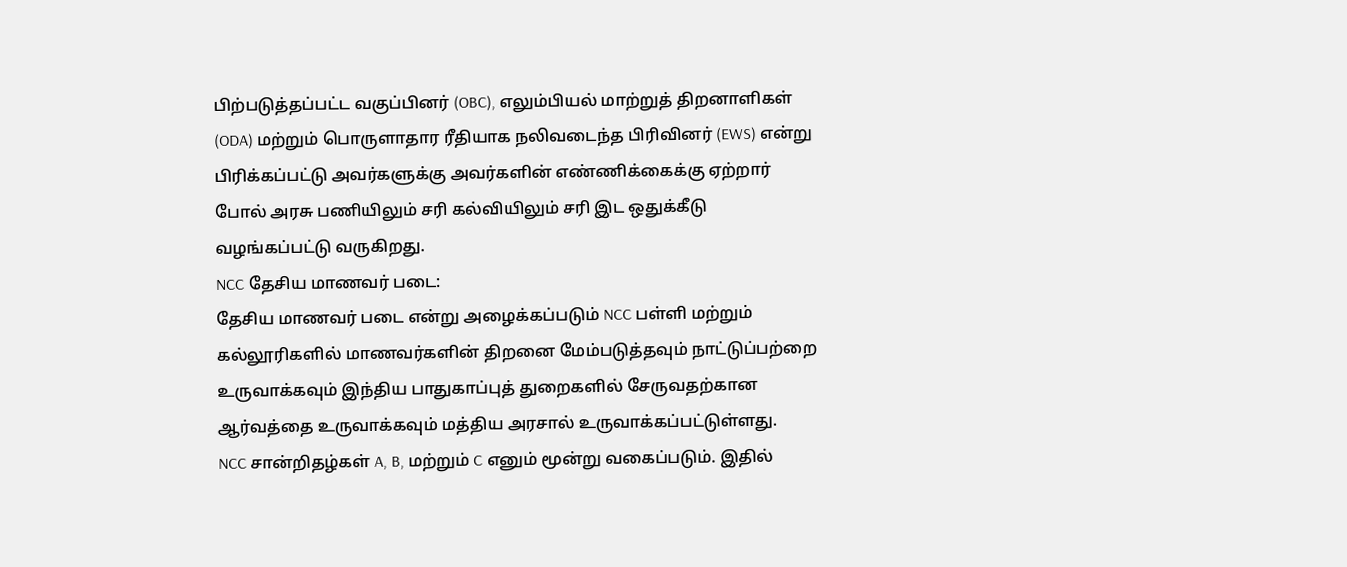பிற்படுத்தப்பட்ட வகுப்பினர் (OBC), எலும்பியல் மாற்றுத் திறனாளிகள் (ODA) மற்றும் பொருளாதார ரீதியாக நலிவடைந்த பிரிவினர் (EWS) என்று பிரிக்கப்பட்டு அவர்களுக்கு அவர்களின் எண்ணிக்கைக்கு ஏற்றார் போல் அரசு பணியிலும் சரி கல்வியிலும் சரி இட ஒதுக்கீடு வழங்கப்பட்டு வருகிறது.
NCC தேசிய மாணவர் படை:
தேசிய மாணவர் படை என்று அழைக்கப்படும் NCC பள்ளி மற்றும் கல்லூரிகளில் மாணவர்களின் திறனை மேம்படுத்தவும் நாட்டுப்பற்றை உருவாக்கவும் இந்திய பாதுகாப்புத் துறைகளில் சேருவதற்கான ஆர்வத்தை உருவாக்கவும் மத்திய அரசால் உருவாக்கப்பட்டுள்ளது.
NCC சான்றிதழ்கள் A, B, மற்றும் C எனும் மூன்று வகைப்படும். இதில்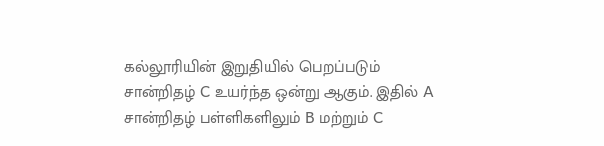கல்லூரியின் இறுதியில் பெறப்படும் சான்றிதழ் C உயர்ந்த ஒன்று ஆகும். இதில் A சான்றிதழ் பள்ளிகளிலும் B மற்றும் C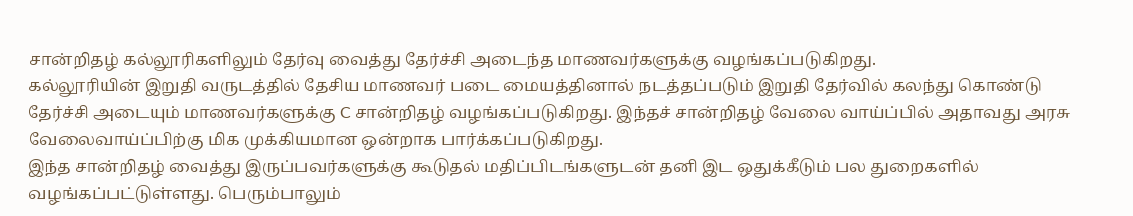சான்றிதழ் கல்லூரிகளிலும் தேர்வு வைத்து தேர்ச்சி அடைந்த மாணவர்களுக்கு வழங்கப்படுகிறது.
கல்லூரியின் இறுதி வருடத்தில் தேசிய மாணவர் படை மையத்தினால் நடத்தப்படும் இறுதி தேர்வில் கலந்து கொண்டு தேர்ச்சி அடையும் மாணவர்களுக்கு C சான்றிதழ் வழங்கப்படுகிறது. இந்தச் சான்றிதழ் வேலை வாய்ப்பில் அதாவது அரசு வேலைவாய்ப்பிற்கு மிக முக்கியமான ஒன்றாக பார்க்கப்படுகிறது.
இந்த சான்றிதழ் வைத்து இருப்பவர்களுக்கு கூடுதல் மதிப்பிடங்களுடன் தனி இட ஒதுக்கீடும் பல துறைகளில் வழங்கப்பட்டுள்ளது. பெரும்பாலும்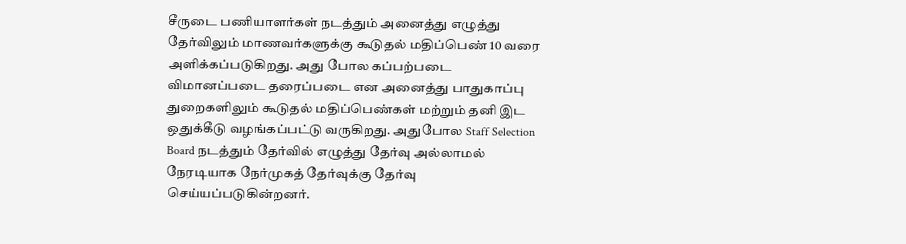சீருடை பணியாளர்கள் நடத்தும் அனைத்து எழுத்து தேர்விலும் மாணவர்களுக்கு கூடுதல் மதிப்பெண் 10 வரை அளிக்கப்படுகிறது. அது போல கப்பற்படை விமானப்படை தரைப்படை என அனைத்து பாதுகாப்பு துறைகளிலும் கூடுதல் மதிப்பெண்கள் மற்றும் தனி இட ஒதுக்கீடு வழங்கப்பட்டு வருகிறது. அதுபோல Staff Selection Board நடத்தும் தேர்வில் எழுத்து தேர்வு அல்லாமல் நேரடியாக நேர்முகத் தேர்வுக்கு தேர்வு செய்யப்படுகின்றனர்.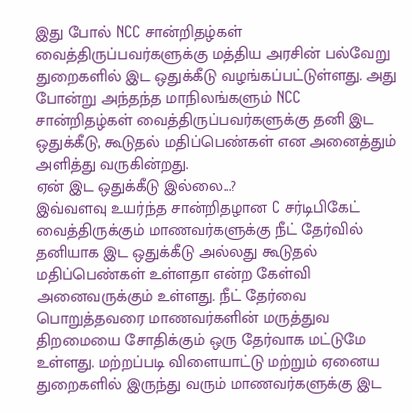இது போல் NCC சான்றிதழ்கள் வைத்திருப்பவர்களுக்கு மத்திய அரசின் பல்வேறு துறைகளில் இட ஒதுக்கீடு வழங்கப்பட்டுள்ளது. அது போன்று அந்தந்த மாநிலங்களும் NCC சான்றிதழ்கள் வைத்திருப்பவர்களுக்கு தனி இட ஒதுக்கீடு, கூடுதல் மதிப்பெண்கள் என அனைத்தும் அளித்து வருகின்றது.
ஏன் இட ஒதுக்கீடு இல்லை...?
இவ்வளவு உயர்ந்த சான்றிதழான C சர்டிபிகேட் வைத்திருக்கும் மாணவர்களுக்கு நீட் தேர்வில் தனியாக இட ஒதுக்கீடு அல்லது கூடுதல் மதிப்பெண்கள் உள்ளதா என்ற கேள்வி அனைவருக்கும் உள்ளது. நீட் தேர்வை பொறுத்தவரை மாணவர்களின் மருத்துவ திறமையை சோதிக்கும் ஒரு தேர்வாக மட்டுமே உள்ளது. மற்றப்படி விளையாட்டு மற்றும் ஏனைய துறைகளில் இருந்து வரும் மாணவர்களுக்கு இட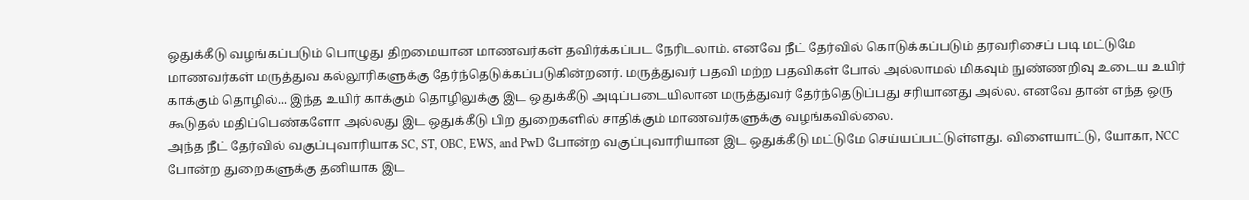ஒதுக்கீடு வழங்கப்படும் பொழுது திறமையான மாணவர்கள் தவிர்க்கப்பட நேரிடலாம். எனவே நீட் தேர்வில் கொடுக்கப்படும் தரவரிசைப் படி மட்டுமே மாணவர்கள் மருத்துவ கல்லூரிகளுக்கு தேர்ந்தெடுக்கப்படுகின்றனர். மருத்துவர் பதவி மற்ற பதவிகள் போல் அல்லாமல் மிகவும் நுண்ணறிவு உடைய உயிர் காக்கும் தொழில்... இந்த உயிர் காக்கும் தொழிலுக்கு இட ஒதுக்கீடு அடிப்படையிலான மருத்துவர் தேர்ந்தெடுப்பது சரியானது அல்ல. எனவே தான் எந்த ஒரு கூடுதல் மதிப்பெண்களோ அல்லது இட ஒதுக்கீடு பிற துறைகளில் சாதிக்கும் மாணவர்களுக்கு வழங்கவில்லை.
அந்த நீட் தேர்வில் வகுப்புவாரியாக SC, ST, OBC, EWS, and PwD போன்ற வகுப்புவாரியான இட ஒதுக்கீடு மட்டுமே செய்யப்பட்டுள்ளது. விளையாட்டு, யோகா, NCC போன்ற துறைகளுக்கு தனியாக இட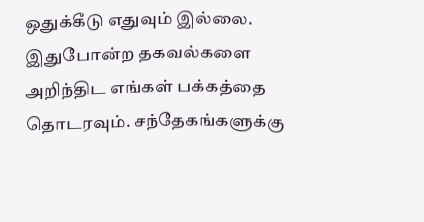ஒதுக்கீடு எதுவும் இல்லை.
இதுபோன்ற தகவல்களை அறிந்திட எங்கள் பக்கத்தை தொடரவும். சந்தேகங்களுக்கு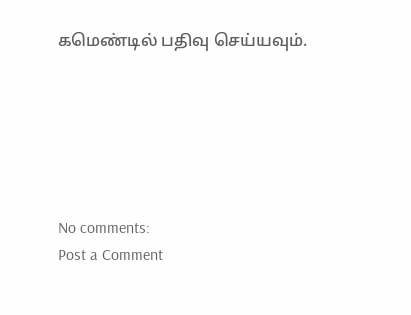கமெண்டில் பதிவு செய்யவும்.






No comments:
Post a Comment